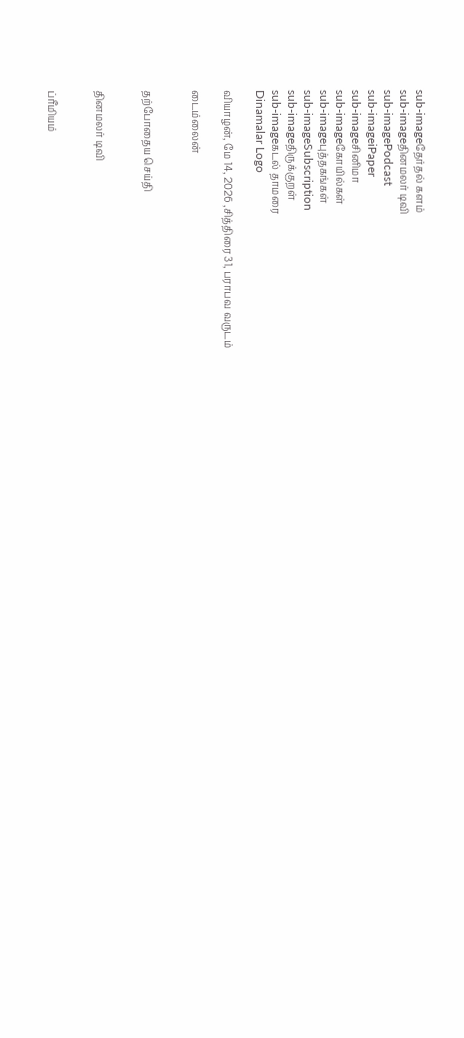sub-imageதேர்தல் களம்
sub-imageதினமலர் டிவி
sub-imagePodcast
sub-imageiPaper
sub-imageசினிமா
sub-imageகோயில்கள்
sub-imageபுத்தகங்கள்
sub-imageSubscription
sub-imageதிருக்குறள்
sub-imageகடல் தாமரை
Dinamalar Logo

வியாழன், மே 14, 2026 ,சித்திரை 31, பராபவ வருடம்

டைம்லைன்


தற்போதைய செய்தி


தினமலர் டிவி


ப்ரீமியம்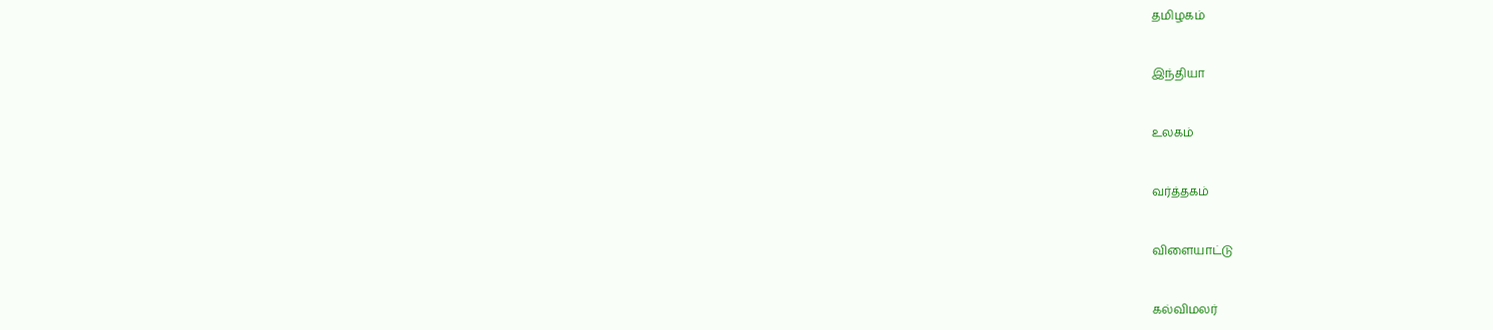தமிழகம்


இந்தியா


உலகம்


வர்த்தகம்


விளையாட்டு


கல்விமலர்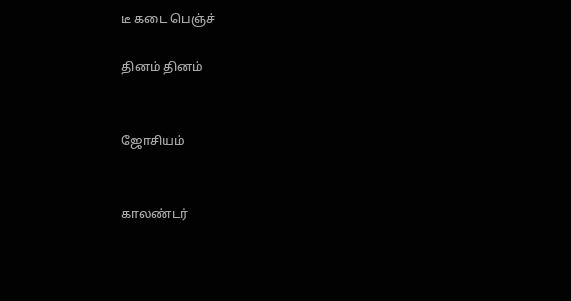டீ கடை பெஞ்ச்

தினம் தினம்


ஜோசியம்


காலண்டர்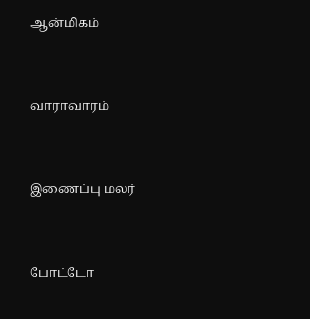ஆன்மிகம்


வாராவாரம்


இணைப்பு மலர்


போட்டோ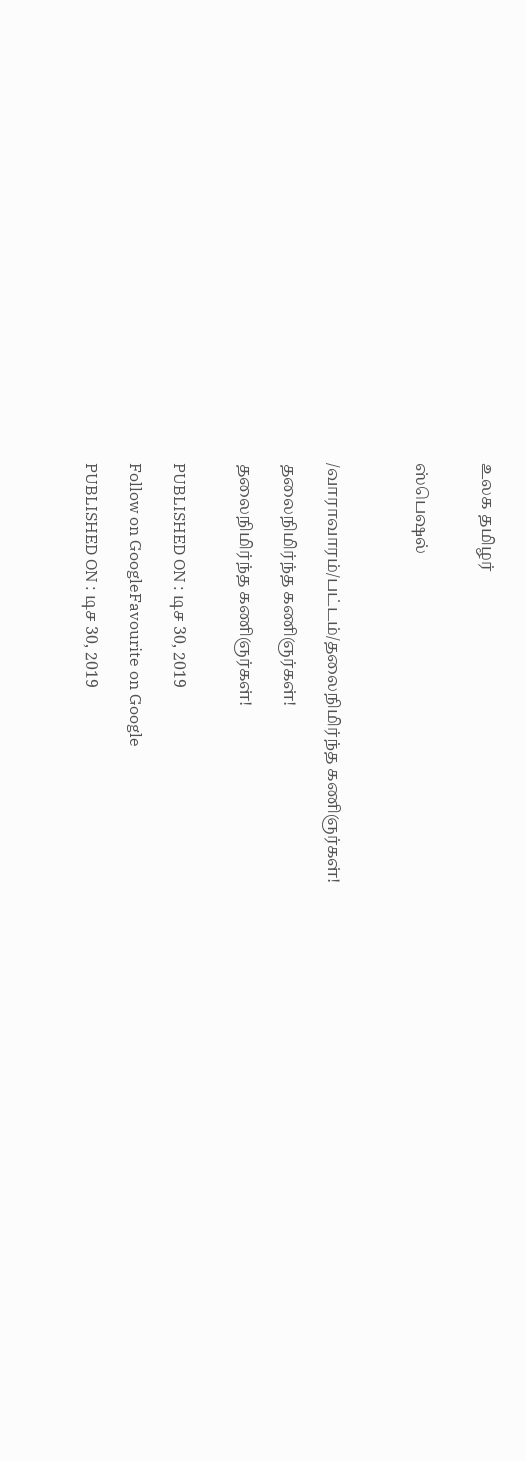உலக தமிழர்


ஸ்பெஷல்



/வாராவாரம்/பட்டம்/தலைநிமிர்ந்த கணிஞர்கள்!

தலைநிமிர்ந்த கணிஞர்கள்!

தலைநிமிர்ந்த கணிஞர்கள்!


PUBLISHED ON : டிச 30, 2019

Follow on GoogleFavourite on Google

PUBLISHED ON : டிச 30, 2019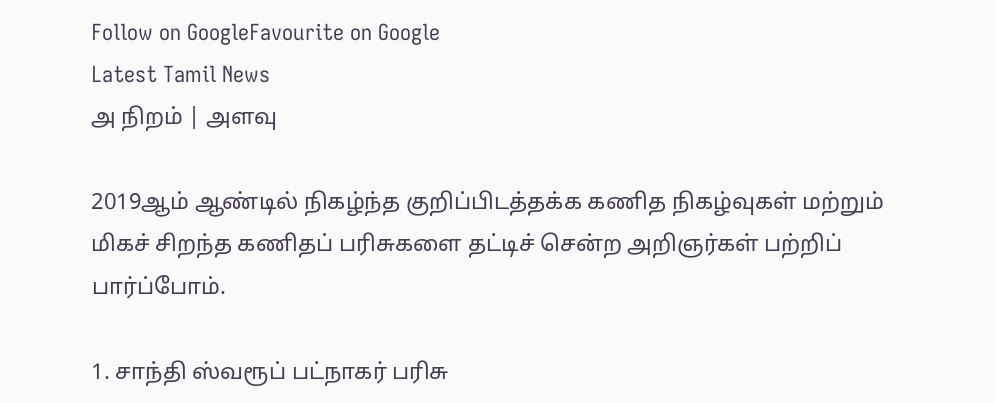Follow on GoogleFavourite on Google
Latest Tamil News
அ நிறம் | அளவு

2019ஆம் ஆண்டில் நிகழ்ந்த குறிப்பிடத்தக்க கணித நிகழ்வுகள் மற்றும் மிகச் சிறந்த கணிதப் பரிசுகளை தட்டிச் சென்ற அறிஞர்கள் பற்றிப் பார்ப்போம்.

1. சாந்தி ஸ்வரூப் பட்நாகர் பரிசு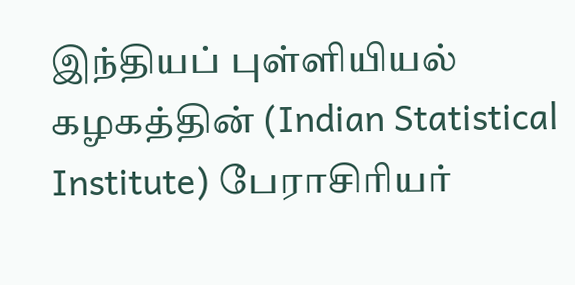இந்தியப் புள்ளியியல் கழகத்தின் (Indian Statistical Institute) பேராசிரியர்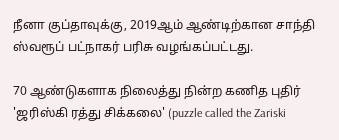நீனா குப்தாவுக்கு, 2019ஆம் ஆண்டிற்கான சாந்தி ஸ்வரூப் பட்நாகர் பரிசு வழங்கப்பட்டது.

70 ஆண்டுகளாக நிலைத்து நின்ற கணித புதிர் 'ஜரிஸ்கி ரத்து சிக்கலை' (puzzle called the Zariski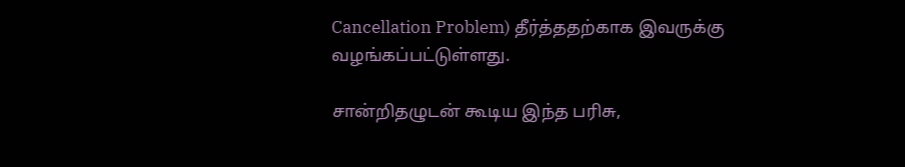Cancellation Problem) தீர்த்ததற்காக இவருக்கு வழங்கப்பட்டுள்ளது.

சான்றிதழுடன் கூடிய இந்த பரிசு,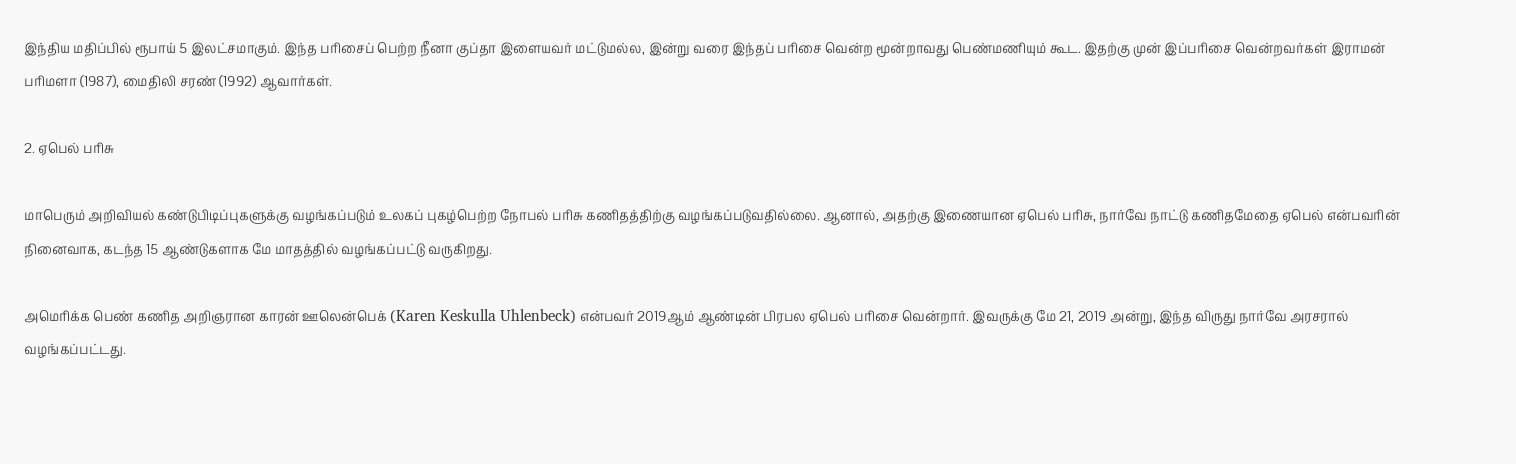இந்திய மதிப்பில் ரூபாய் 5 இலட்சமாகும். இந்த பரிசைப் பெற்ற நீனா குப்தா இளையவர் மட்டுமல்ல, இன்று வரை இந்தப் பரிசை வென்ற மூன்றாவது பெண்மணியும் கூட. இதற்கு முன் இப்பரிசை வென்றவர்கள் இராமன் பரிமளா (1987), மைதிலி சரண் (1992) ஆவார்கள்.

2. ஏபெல் பரிசு

மாபெரும் அறிவியல் கண்டுபிடிப்புகளுக்கு வழங்கப்படும் உலகப் புகழ்பெற்ற நோபல் பரிசு கணிதத்திற்கு வழங்கப்படுவதில்லை. ஆனால், அதற்கு இணையான ஏபெல் பரிசு, நார்வே நாட்டு கணிதமேதை ஏபெல் என்பவரின் நினைவாக, கடந்த 15 ஆண்டுகளாக மே மாதத்தில் வழங்கப்பட்டு வருகிறது.

அமெரிக்க பெண் கணித அறிஞரான காரன் ஊலென்பெக் (Karen Keskulla Uhlenbeck) என்பவர் 2019ஆம் ஆண்டின் பிரபல ஏபெல் பரிசை வென்றார். இவருக்கு மே 21, 2019 அன்று, இந்த விருது நார்வே அரசரால் வழங்கப்பட்டது.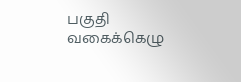பகுதி வகைக்கெழு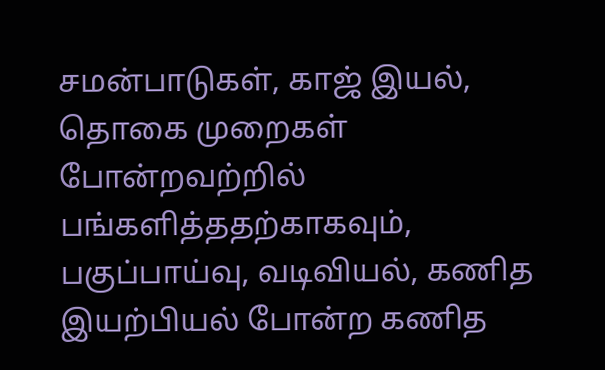சமன்பாடுகள், காஜ் இயல், தொகை முறைகள் போன்றவற்றில் பங்களித்ததற்காகவும், பகுப்பாய்வு, வடிவியல், கணித இயற்பியல் போன்ற கணித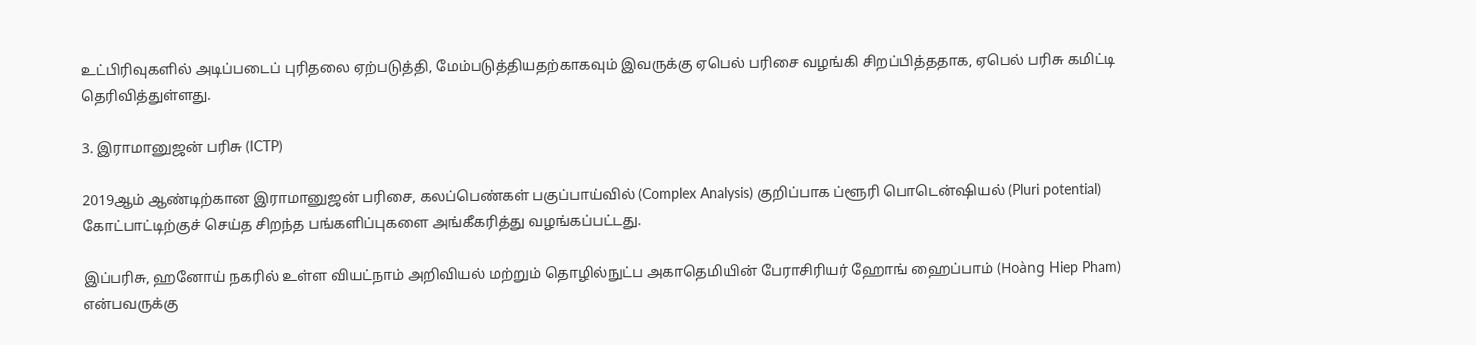உட்பிரிவுகளில் அடிப்படைப் புரிதலை ஏற்படுத்தி, மேம்படுத்தியதற்காகவும் இவருக்கு ஏபெல் பரிசை வழங்கி சிறப்பித்ததாக, ஏபெல் பரிசு கமிட்டி தெரிவித்துள்ளது.

3. இராமானுஜன் பரிசு (ICTP)

2019ஆம் ஆண்டிற்கான இராமானுஜன் பரிசை, கலப்பெண்கள் பகுப்பாய்வில் (Complex Analysis) குறிப்பாக ப்ளூரி பொடென்ஷியல் (Pluri potential) கோட்பாட்டிற்குச் செய்த சிறந்த பங்களிப்புகளை அங்கீகரித்து வழங்கப்பட்டது.

இப்பரிசு, ஹனோய் நகரில் உள்ள வியட்நாம் அறிவியல் மற்றும் தொழில்நுட்ப அகாதெமியின் பேராசிரியர் ஹோங் ஹைப்பாம் (Hoàng Hiep Pham) என்பவருக்கு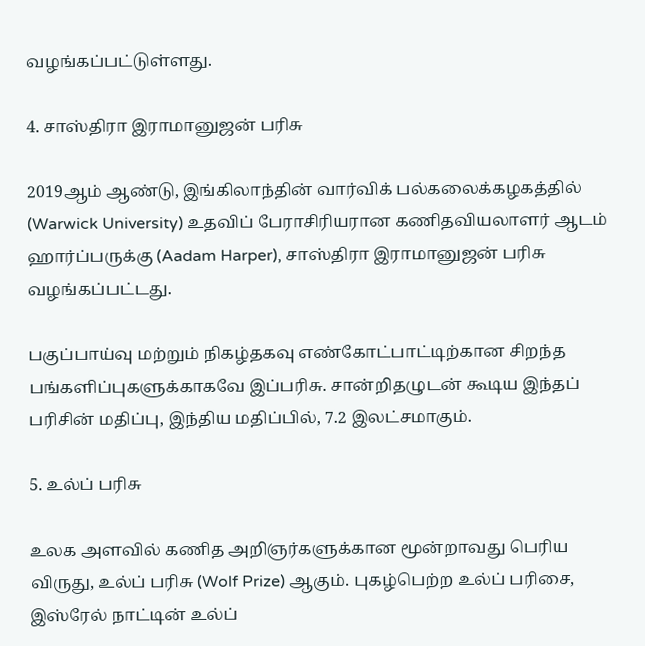வழங்கப்பட்டுள்ளது.

4. சாஸ்திரா இராமானுஜன் பரிசு

2019ஆம் ஆண்டு, இங்கிலாந்தின் வார்விக் பல்கலைக்கழகத்தில் (Warwick University) உதவிப் பேராசிரியரான கணிதவியலாளர் ஆடம் ஹார்ப்பருக்கு (Aadam Harper), சாஸ்திரா இராமானுஜன் பரிசு வழங்கப்பட்டது.

பகுப்பாய்வு மற்றும் நிகழ்தகவு எண்கோட்பாட்டிற்கான சிறந்த பங்களிப்புகளுக்காகவே இப்பரிசு. சான்றிதழுடன் கூடிய இந்தப் பரிசின் மதிப்பு, இந்திய மதிப்பில், 7.2 இலட்சமாகும்.

5. உல்ப் பரிசு

உலக அளவில் கணித அறிஞர்களுக்கான மூன்றாவது பெரிய விருது, உல்ப் பரிசு (Wolf Prize) ஆகும். புகழ்பெற்ற உல்ப் பரிசை, இஸ்ரேல் நாட்டின் உல்ப்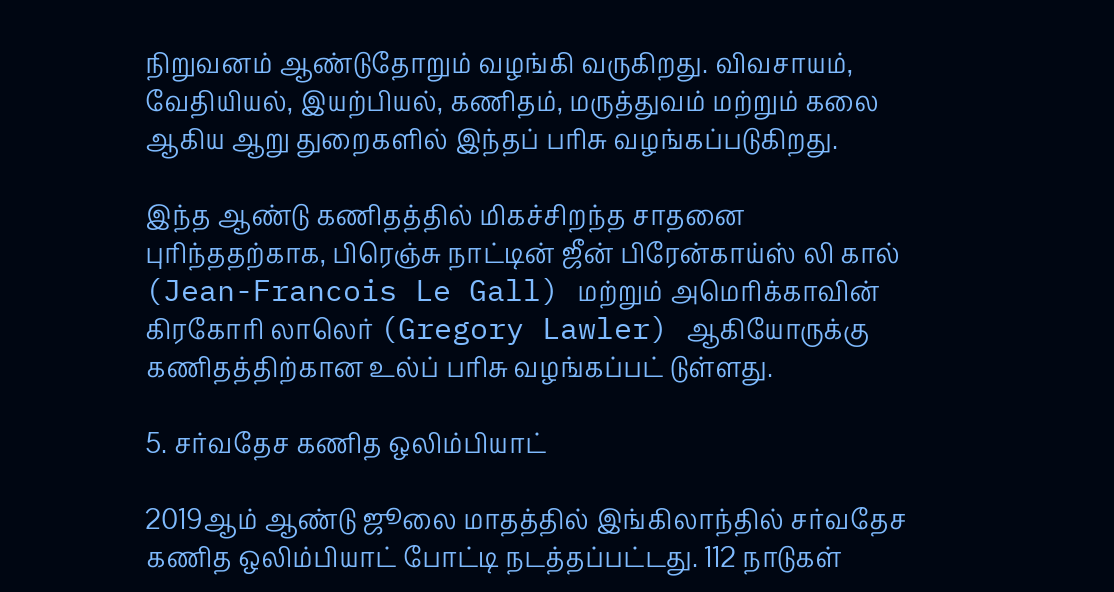நிறுவனம் ஆண்டுதோறும் வழங்கி வருகிறது. விவசாயம், வேதியியல், இயற்பியல், கணிதம், மருத்துவம் மற்றும் கலை ஆகிய ஆறு துறைகளில் இந்தப் பரிசு வழங்கப்படுகிறது.

இந்த ஆண்டு கணிதத்தில் மிகச்சிறந்த சாதனை புரிந்ததற்காக, பிரெஞ்சு நாட்டின் ஜீன் பிரேன்காய்ஸ் லி கால் (Jean-Francois Le Gall) மற்றும் அமெரிக்காவின் கிரகோரி லாலெர் (Gregory Lawler) ஆகியோருக்கு கணிதத்திற்கான உல்ப் பரிசு வழங்கப்பட் டுள்ளது.

5. சர்வதேச கணித ஒலிம்பியாட்

2019ஆம் ஆண்டு ஜூலை மாதத்தில் இங்கிலாந்தில் சர்வதேச கணித ஒலிம்பியாட் போட்டி நடத்தப்பட்டது. 112 நாடுகள்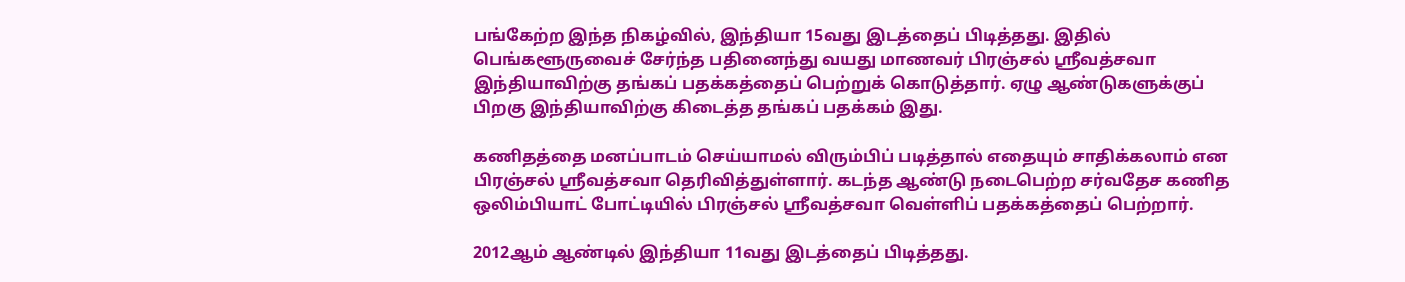பங்கேற்ற இந்த நிகழ்வில், இந்தியா 15வது இடத்தைப் பிடித்தது. இதில் பெங்களூருவைச் சேர்ந்த பதினைந்து வயது மாணவர் பிரஞ்சல் ஸ்ரீவத்சவா இந்தியாவிற்கு தங்கப் பதக்கத்தைப் பெற்றுக் கொடுத்தார். ஏழு ஆண்டுகளுக்குப் பிறகு இந்தியாவிற்கு கிடைத்த தங்கப் பதக்கம் இது.

கணிதத்தை மனப்பாடம் செய்யாமல் விரும்பிப் படித்தால் எதையும் சாதிக்கலாம் என பிரஞ்சல் ஸ்ரீவத்சவா தெரிவித்துள்ளார். கடந்த ஆண்டு நடைபெற்ற சர்வதேச கணித ஒலிம்பியாட் போட்டியில் பிரஞ்சல் ஸ்ரீவத்சவா வெள்ளிப் பதக்கத்தைப் பெற்றார்.

2012ஆம் ஆண்டில் இந்தியா 11வது இடத்தைப் பிடித்தது.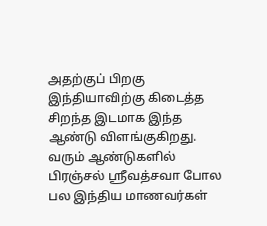அதற்குப் பிறகு இந்தியாவிற்கு கிடைத்த சிறந்த இடமாக இந்த ஆண்டு விளங்குகிறது. வரும் ஆண்டுகளில் பிரஞ்சல் ஸ்ரீவத்சவா போல பல இந்திய மாணவர்கள்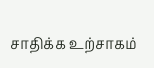சாதிக்க உற்சாகம்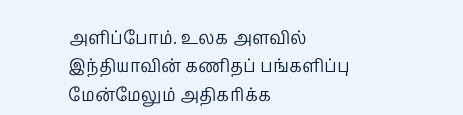அளிப்போம். உலக அளவில் இந்தியாவின் கணிதப் பங்களிப்பு மேன்மேலும் அதிகரிக்க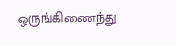ஒருங்கிணைந்து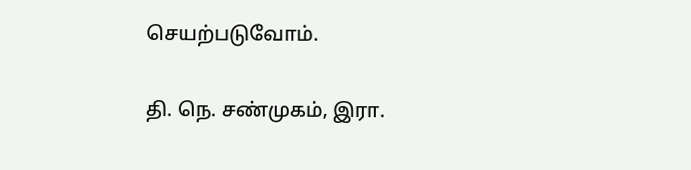செயற்படுவோம்.

தி. நெ. சண்முகம், இரா.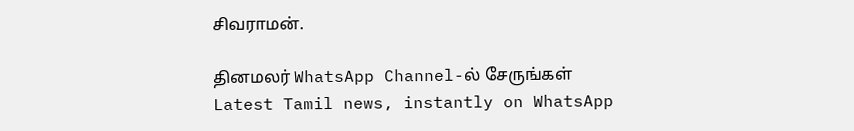சிவராமன்.

தினமலர் WhatsApp Channel-ல் சேருங்கள்
Latest Tamil news, instantly on WhatsApp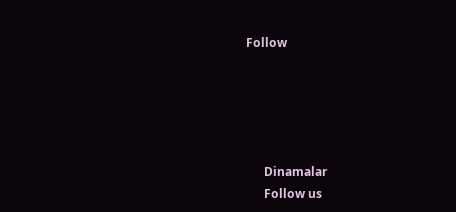Follow





      Dinamalar
      Follow us